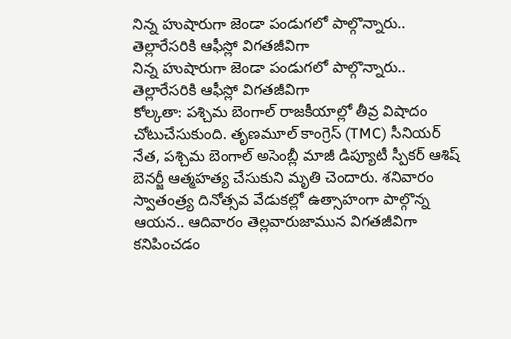నిన్న హుషారుగా జెండా పండుగలో పాల్గొన్నారు.. తెల్లారేసరికి ఆఫీస్లో విగతజీవిగా
నిన్న హుషారుగా జెండా పండుగలో పాల్గొన్నారు.. తెల్లారేసరికి ఆఫీస్లో విగతజీవిగా
కోల్కతా: పశ్చిమ బెంగాల్ రాజకీయాల్లో తీవ్ర విషాదం చోటుచేసుకుంది. తృణమూల్ కాంగ్రెస్ (TMC) సీనియర్ నేత, పశ్చిమ బెంగాల్ అసెంబ్లీ మాజీ డిప్యూటీ స్పీకర్ ఆశిష్ బెనర్జీ ఆత్మహత్య చేసుకుని మృతి చెందారు. శనివారం స్వాతంత్ర్య దినోత్సవ వేడుకల్లో ఉత్సాహంగా పాల్గొన్న ఆయన.. ఆదివారం తెల్లవారుజామున విగతజీవిగా కనిపించడం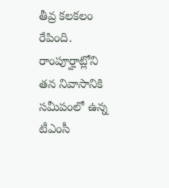తీవ్ర కలకలం రేపింది.
రాంపూర్హాట్లోని తన నివాసానికి సమీపంలో ఉన్న టీఎంసీ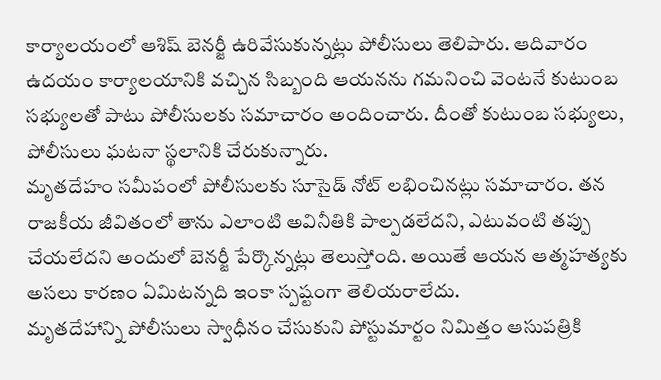కార్యాలయంలో ఆశిష్ బెనర్జీ ఉరివేసుకున్నట్లు పోలీసులు తెలిపారు. ఆదివారం ఉదయం కార్యాలయానికి వచ్చిన సిబ్బంది ఆయనను గమనించి వెంటనే కుటుంబ సభ్యులతో పాటు పోలీసులకు సమాచారం అందించారు. దీంతో కుటుంబ సభ్యులు, పోలీసులు ఘటనా స్థలానికి చేరుకున్నారు.
మృతదేహం సమీపంలో పోలీసులకు సూసైడ్ నోట్ లభించినట్లు సమాచారం. తన రాజకీయ జీవితంలో తాను ఎలాంటి అవినీతికి పాల్పడలేదని, ఎటువంటి తప్పు చేయలేదని అందులో బెనర్జీ పేర్కొన్నట్లు తెలుస్తోంది. అయితే ఆయన ఆత్మహత్యకు అసలు కారణం ఏమిటన్నది ఇంకా స్పష్టంగా తెలియరాలేదు.
మృతదేహాన్ని పోలీసులు స్వాధీనం చేసుకుని పోస్టుమార్టం నిమిత్తం ఆసుపత్రికి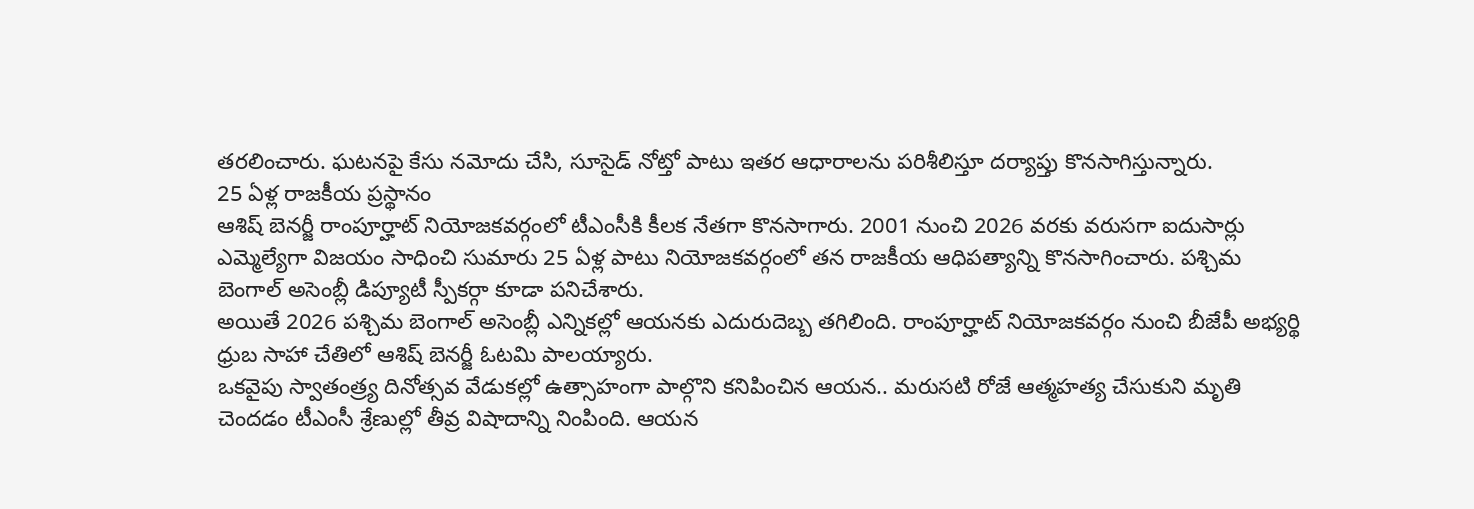తరలించారు. ఘటనపై కేసు నమోదు చేసి, సూసైడ్ నోట్తో పాటు ఇతర ఆధారాలను పరిశీలిస్తూ దర్యాప్తు కొనసాగిస్తున్నారు.
25 ఏళ్ల రాజకీయ ప్రస్థానం
ఆశిష్ బెనర్జీ రాంపూర్హాట్ నియోజకవర్గంలో టీఎంసీకి కీలక నేతగా కొనసాగారు. 2001 నుంచి 2026 వరకు వరుసగా ఐదుసార్లు ఎమ్మెల్యేగా విజయం సాధించి సుమారు 25 ఏళ్ల పాటు నియోజకవర్గంలో తన రాజకీయ ఆధిపత్యాన్ని కొనసాగించారు. పశ్చిమ బెంగాల్ అసెంబ్లీ డిప్యూటీ స్పీకర్గా కూడా పనిచేశారు.
అయితే 2026 పశ్చిమ బెంగాల్ అసెంబ్లీ ఎన్నికల్లో ఆయనకు ఎదురుదెబ్బ తగిలింది. రాంపూర్హాట్ నియోజకవర్గం నుంచి బీజేపీ అభ్యర్థి ధ్రుబ సాహా చేతిలో ఆశిష్ బెనర్జీ ఓటమి పాలయ్యారు.
ఒకవైపు స్వాతంత్ర్య దినోత్సవ వేడుకల్లో ఉత్సాహంగా పాల్గొని కనిపించిన ఆయన.. మరుసటి రోజే ఆత్మహత్య చేసుకుని మృతి చెందడం టీఎంసీ శ్రేణుల్లో తీవ్ర విషాదాన్ని నింపింది. ఆయన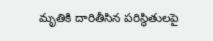మృతికి దారితీసిన పరిస్థితులపై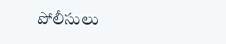పోలీసులు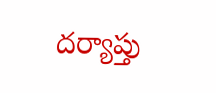దర్యాప్తు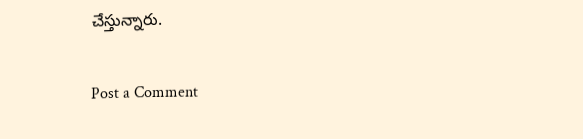చేస్తున్నారు.

Post a Comment